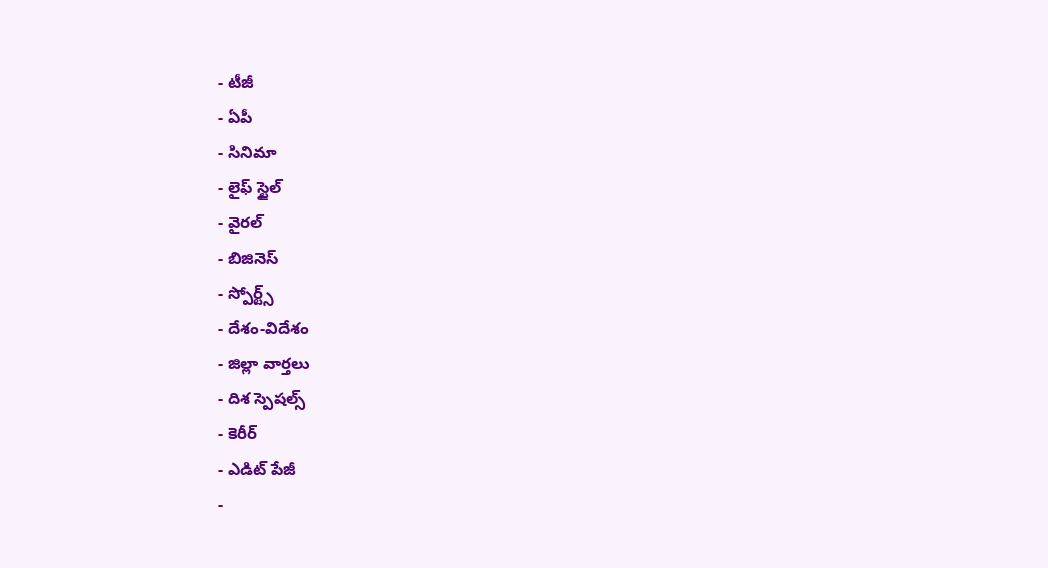- టీజీ
- ఏపీ
- సినిమా
- లైఫ్ స్టైల్
- వైరల్
- బిజినెస్
- స్పోర్ట్స్
- దేశం-విదేశం
- జిల్లా వార్తలు
- దిశ స్పెషల్స్
- కెరీర్
- ఎడిట్ పేజీ
-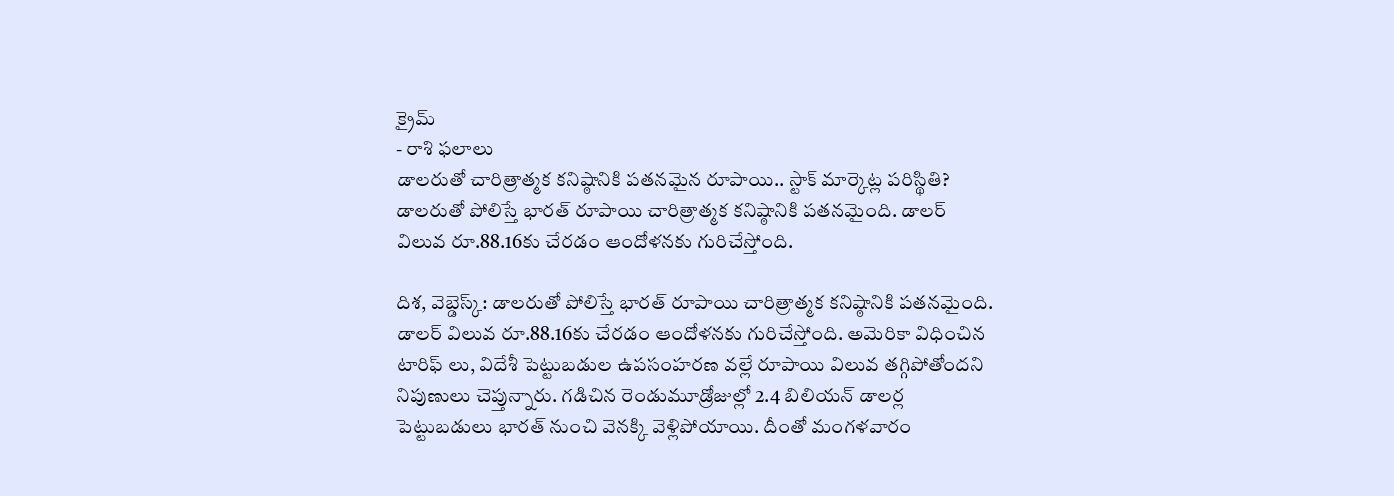క్రైమ్
- రాశి ఫలాలు
డాలరుతో చారిత్రాత్మక కనిష్ఠానికి పతనమైన రూపాయి.. స్టాక్ మార్కెట్ల పరిస్థితి?
డాలరుతో పోలిస్తే భారత్ రూపాయి చారిత్రాత్మక కనిష్ఠానికి పతనమైంది. డాలర్ విలువ రూ.88.16కు చేరడం ఆందోళనకు గురిచేస్తోంది.

దిశ, వెబ్డెస్క్: డాలరుతో పోలిస్తే భారత్ రూపాయి చారిత్రాత్మక కనిష్ఠానికి పతనమైంది. డాలర్ విలువ రూ.88.16కు చేరడం ఆందోళనకు గురిచేస్తోంది. అమెరికా విధించిన టారిఫ్ లు, విదేశీ పెట్టుబడుల ఉపసంహరణ వల్లే రూపాయి విలువ తగ్గిపోతోందని నిపుణులు చెప్తున్నారు. గడిచిన రెండుమూడ్రోజుల్లో 2.4 బిలియన్ డాలర్ల పెట్టుబడులు భారత్ నుంచి వెనక్కి వెళ్లిపోయాయి. దీంతో మంగళవారం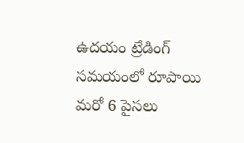ఉదయం ట్రేడింగ్ సమయంలో రూపాయి మరో 6 పైసలు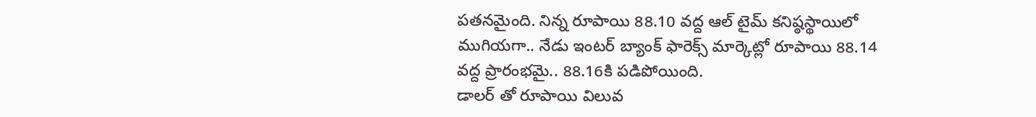పతనమైంది. నిన్న రూపాయి 88.10 వద్ద ఆల్ టైమ్ కనిష్ఠస్థాయిలో ముగియగా.. నేడు ఇంటర్ బ్యాంక్ ఫారెక్స్ మార్కెట్లో రూపాయి 88.14 వద్ద ప్రారంభమై.. 88.16కి పడిపోయింది.
డాలర్ తో రూపాయి విలువ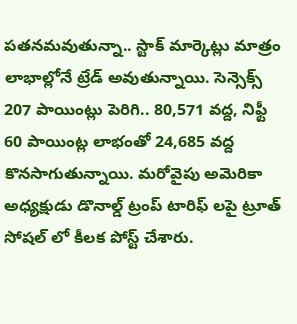పతనమవుతున్నా.. స్టాక్ మార్కెట్లు మాత్రం లాభాల్లోనే ట్రేడ్ అవుతున్నాయి. సెన్సెక్స్ 207 పాయింట్లు పెరిగి.. 80,571 వద్ద, నిఫ్టీ 60 పాయింట్ల లాభంతో 24,685 వద్ద కొనసాగుతున్నాయి. మరోవైపు అమెరికా అధ్యక్షుడు డొనాల్డ్ ట్రంప్ టారిఫ్ లపై ట్రూత్ సోషల్ లో కీలక పోస్ట్ చేశారు.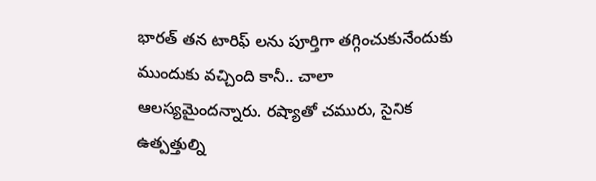భారత్ తన టారిఫ్ లను పూర్తిగా తగ్గించుకునేందుకు ముందుకు వచ్చింది కానీ.. చాలా ఆలస్యమైందన్నారు. రష్యాతో చమురు, సైనిక ఉత్పత్తుల్ని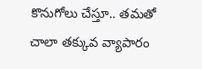కొనుగోలు చేస్తూ.. తమతో చాలా తక్కువ వ్యాపారం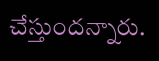చేస్తుందన్నారు.